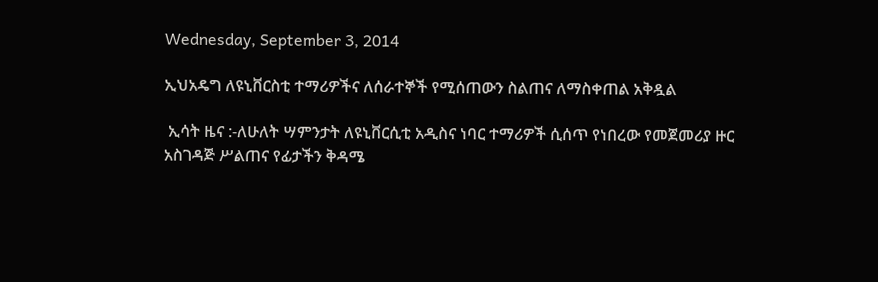Wednesday, September 3, 2014

ኢህአዴግ ለዩኒቨርስቲ ተማሪዎችና ለሰራተኞች የሚሰጠውን ስልጠና ለማስቀጠል አቅዷል

 ኢሳት ዜና :-ለሁለት ሣምንታት ለዩኒቨርሲቲ አዲስና ነባር ተማሪዎች ሲሰጥ የነበረው የመጀመሪያ ዙር
አስገዳጅ ሥልጠና የፊታችን ቅዳሜ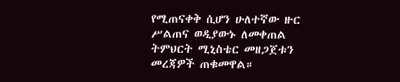የሚጠናቀቅ ሲሆን ሁለተኛው ዙር ሥልጠና ወዲያውኑ ለመቀጠል ትምህርት ሚኒስቴር መዘጋጀቱን መረጃዎች ጠቁመዋል።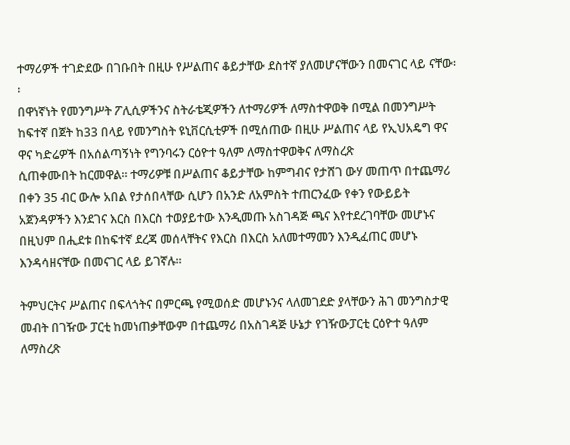ተማሪዎች ተገድደው በገቡበት በዚሁ የሥልጠና ቆይታቸው ደስተኛ ያለመሆናቸውን በመናገር ላይ ናቸው፡፡
በዋነኛነት የመንግሥት ፖሊሲዎችንና ስትራቴጂዎችን ለተማሪዎች ለማስተዋወቅ በሚል በመንግሥት ከፍተኛ በጀት ከ33 በላይ የመንግስት ዩኒቨርሲቲዎች በሚሰጠው በዚሁ ሥልጠና ላይ የኢህአዴግ ዋና ዋና ካድሬዎች በአሰልጣኝነት የግንባሩን ርዕዮተ ዓለም ለማስተዋወቅና ለማስረጽ
ሲጠቀሙበት ከርመዋል። ተማሪዎቹ በሥልጠና ቆይታቸው ከምግብና የታሸገ ውሃ መጠጥ በተጨማሪ በቀን 35 ብር ውሎ አበል የታሰበላቸው ሲሆን በአንድ ለአምስት ተጠርንፈው የቀን የውይይት አጀንዳዎችን እንደገና እርስ በእርስ ተወያይተው እንዲመጡ አስገዳጅ ጫና እየተደረገባቸው መሆኑና በዚህም በሒደቱ በከፍተኛ ደረጃ መሰላቸትና የእርስ በእርስ አለመተማመን እንዲፈጠር መሆኑ እንዳሳዘናቸው በመናገር ላይ ይገኛሉ፡፡

ትምህርትና ሥልጠና በፍላጎትና በምርጫ የሚወሰድ መሆኑንና ላለመገደድ ያላቸውን ሕገ መንግስታዊ መብት በገዥው ፓርቲ ከመነጠቃቸውም በተጨማሪ በአስገዳጅ ሁኔታ የገዥውፓርቲ ርዕዮተ ዓለም ለማስረጽ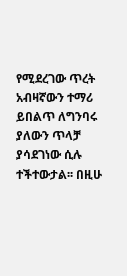የሚደረገው ጥረት አብዛኛውን ተማሪ ይበልጥ ለግንባሩ ያለውን ጥላቻ ያሳደገነው ሲሉ ተችተውታል፡፡ በዚሁ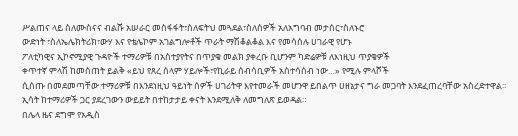ሥልጠና ላይ ስለሙስናና ብልሹ አሠራር መስፋፋት፣ስለፍትህ መጓደል፣ስለሰዎች አለአግባብ መታሰር፣ስለኑሮ
ውድነት ፣ስለኤሌክትሪክ፣ውሃ እና የቴሌኮም አገልግሎቶች ጥራት ማሽቆልቆል እና የመሳሰሉ ሀገራዊ የሆኑ
ፖለቲካዊና ኢኮኖሚያዊ ጉዳዮች ተማሪዎቹ በአስተያየትና በጥያቄ መልክ ያቀረቡ ቢሆንም ካድሬዎቹ ለእነዚህ ጥያቄዎች
ቀጥተኛ ምላሽ ከመስጠት ይልቅ «ይህ የጸረ ሰላም ሃይሎች፣የኪራይ ሰብሳቢዎች አስተሳሰብ ነው…» የሚሉ ምላሾች
ሲሰጡ በመደመጣቸው ተማሪዎቹ በእንደነዚህ ዓይነት ሰዎች ሀገሪትዋ እየተመራች መሆንዋ ይበልጥ ሀዘኔታና ግራ መጋባት እንደፈጠረባቸው አስረድተዋል፡፡ ኢሳት ከተማሪዎች ጋር ያደረገውን ውይይት በተከታታይ ቀናት እንደሚለቅ ለመግለጽ ይወዳል።
በሌላ ዜና ደግሞ የአዲስ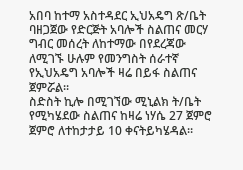አበባ ከተማ አስተዳደር ኢህአዴግ ጽ/ቤት ባዘጋጀው የድርጅት አባሎች ስልጠና መርሃ ግብር መሰረት ለከተማው በየደረጃው ለሚገኙ ሁሉም የመንግስት ሰራተኛ የኢህአዴግ አባሎች ዛሬ በይፋ ስልጠና ጀምሯል፡፡
ስድስት ኪሎ በሚገኘው ሚኒልክ ት/ቤት የሚካሄደው ስልጠና ከዛሬ ነሃሴ 27 ጀምሮ ጀምሮ ለተከታታይ 10 ቀናትይካሄዳል።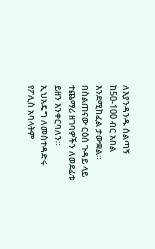ለእያንዳንዱ ሰልጣኝ ከ50-100 ብር አበል እንደሚከፈል ታውቋል። በስልጠናው ርዕሰ ጉዳይ ላይ ተጨማሪ ዘገባዎችን ለወደፊቱ ይዘን እንቀርባለን።
ኢህአዴግ ለመስተዳድሩ የፖሊስ አባላትም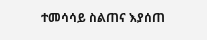ተመሳሳይ ስልጠና እያሰጠ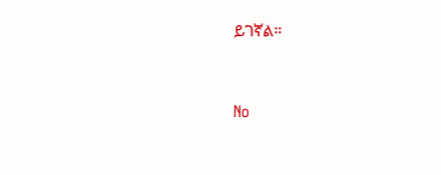ይገኛል።


No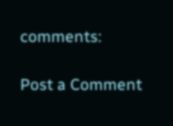comments:

Post a Comment